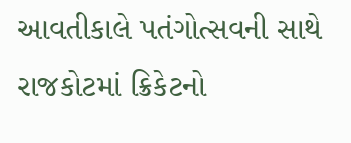આવતીકાલે પતંગોત્સવની સાથે રાજકોટમાં ક્રિકેટનો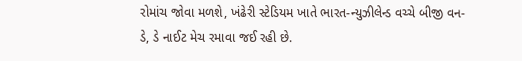રોમાંચ જોવા મળશે, ખંઢેરી સ્ટેડિયમ ખાતે ભારત-ન્યુઝીલેન્ડ વચ્ચે બીજી વન-ડે, ડે નાઈટ મેચ રમાવા જઈ રહી છે.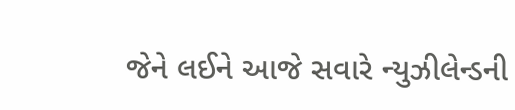જેને લઈને આજે સવારે ન્યુઝીલેન્ડની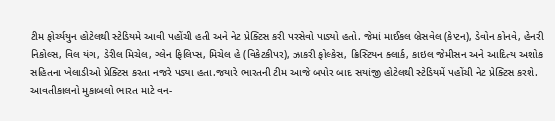ટીમ ફોર્ચ્યયુન હોટેલથી સ્ટેડિયમે આવી પહોંચી હતી અને નેટ પ્રેક્ટિસ કરી પરસેવો પાડ્યો હતો. જેમાં માઈકલ બ્રેસવેલ (કેપ્ટન), ડેવોન કોનવે, હેનરી નિકોલ્સ, વિલ યંગ, ડેરીલ મિચેલ, ગ્લેન ફિલિપ્સ, મિચેલ હે (વિકેટકીપર), ઝાકરી ફોલ્કેસ, ક્રિસ્ટિયન ક્લાર્ક, કાઇલ જેમીસન અને આદિત્ય અશોક સહિતના ખેલાડીઓ પ્રેક્ટિસ કરતા નજરે પડ્યા હતા.જયારે ભારતની ટીમ આજે બપોર બાદ સયાંજી હોટેલથી સ્ટેડિયમેં પહોંચી નેટ પ્રેક્ટિસ કરશે. આવતીકાલનો મુકાબલો ભારત માટે વન-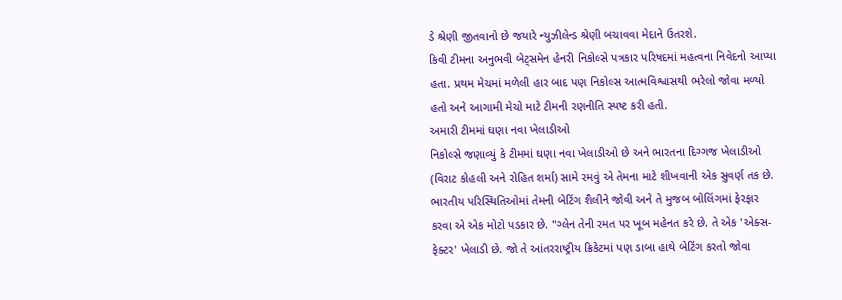ડે શ્રેણી જીતવાનો છે જયારે ન્યુઝીલેન્ડ શ્રેણી બચાવવા મેદાને ઉતરશે.
કિવી ટીમના અનુભવી બેટ્સમેન હેનરી નિકોલ્સે પત્રકાર પરિષદમાં મહત્વના નિવેદનો આપ્યા હતા. પ્રથમ મેચમાં મળેલી હાર બાદ પણ નિકોલ્સ આત્મવિશ્વાસથી ભરેલો જોવા મળ્યો હતો અને આગામી મેચો માટે ટીમની રણનીતિ સ્પષ્ટ કરી હતી.
અમારી ટીમમાં ઘણા નવા ખેલાડીઓ
નિકોલ્સે જણાવ્યું કે ટીમમાં ઘણા નવા ખેલાડીઓ છે અને ભારતના દિગ્ગજ ખેલાડીઓ (વિરાટ કોહલી અને રોહિત શર્મા) સામે રમવું એ તેમના માટે શીખવાની એક સુવર્ણ તક છે. ભારતીય પરિસ્થિતિઓમાં તેમની બેટિંગ શૈલીને જોવી અને તે મુજબ બોલિંગમાં ફેરફાર કરવા એ એક મોટો પડકાર છે. "ગ્લેન તેની રમત પર ખૂબ મહેનત કરે છે. તે એક 'એક્સ-ફેક્ટર' ખેલાડી છે. જો તે આંતરરાષ્ટ્રીય ક્રિકેટમાં પણ ડાબા હાથે બેટિંગ કરતો જોવા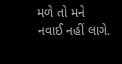મળે તો મને નવાઈ નહીં લાગે.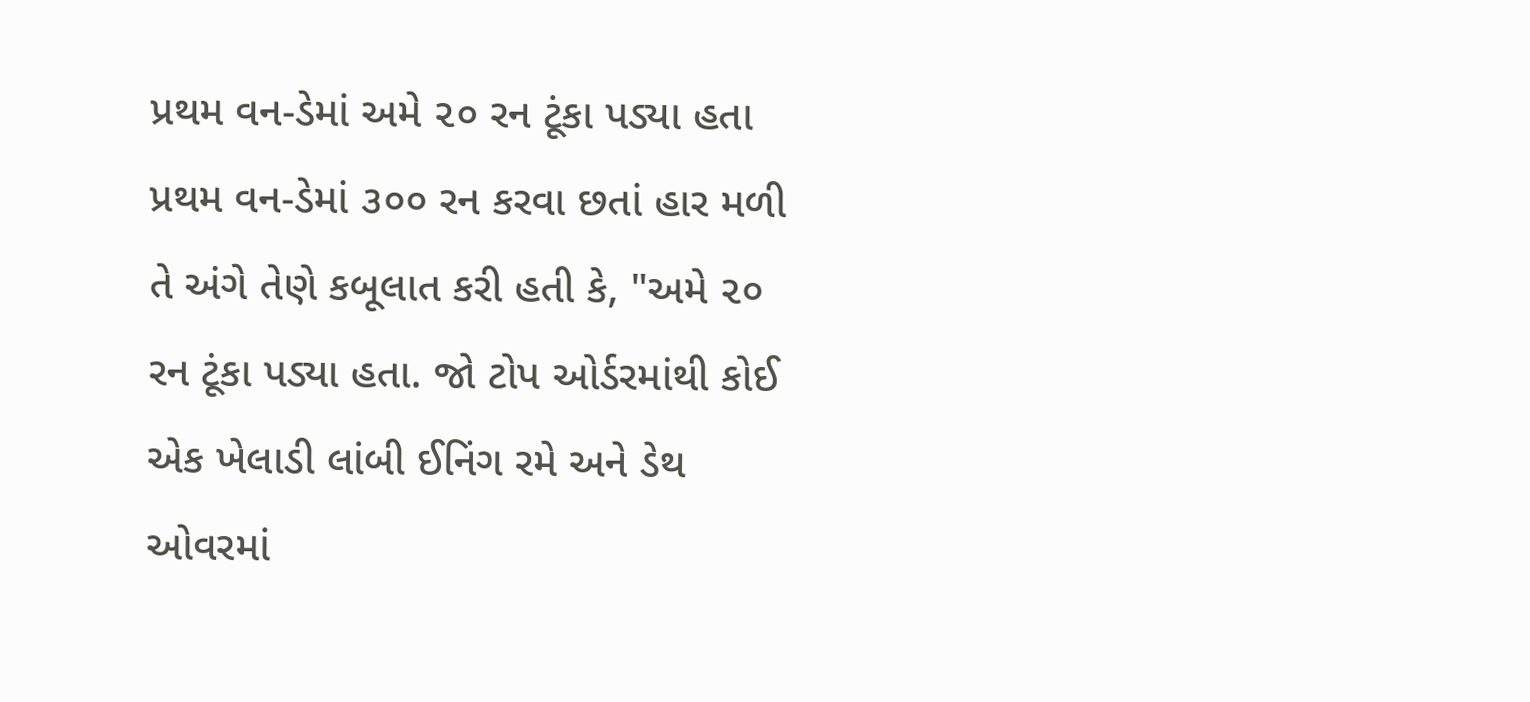પ્રથમ વન-ડેમાં અમે ૨૦ રન ટૂંકા પડ્યા હતા
પ્રથમ વન-ડેમાં ૩૦૦ રન કરવા છતાં હાર મળી તે અંગે તેણે કબૂલાત કરી હતી કે, "અમે ૨૦ રન ટૂંકા પડ્યા હતા. જો ટોપ ઓર્ડરમાંથી કોઈ એક ખેલાડી લાંબી ઈનિંગ રમે અને ડેથ ઓવરમાં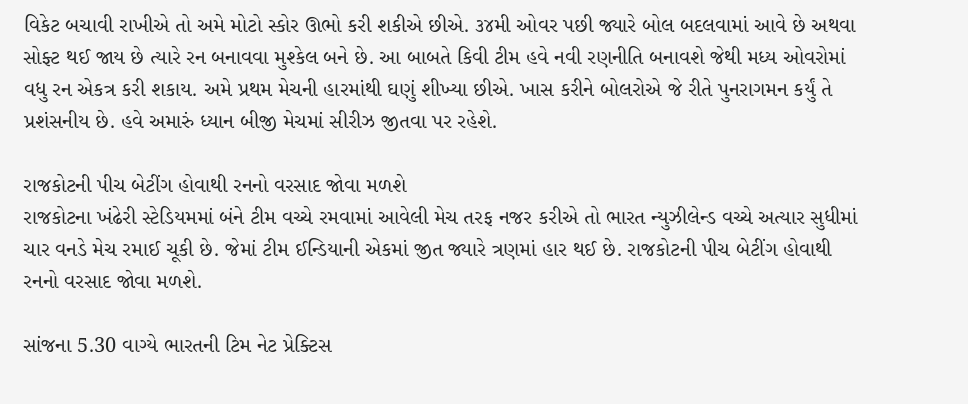વિકેટ બચાવી રાખીએ તો અમે મોટો સ્કોર ઊભો કરી શકીએ છીએ. ૩૪મી ઓવર પછી જ્યારે બોલ બદલવામાં આવે છે અથવા સોફ્ટ થઈ જાય છે ત્યારે રન બનાવવા મુશ્કેલ બને છે. આ બાબતે કિવી ટીમ હવે નવી રણનીતિ બનાવશે જેથી મધ્ય ઓવરોમાં વધુ રન એકત્ર કરી શકાય. અમે પ્રથમ મેચની હારમાંથી ઘણું શીખ્યા છીએ. ખાસ કરીને બોલરોએ જે રીતે પુનરાગમન કર્યું તે પ્રશંસનીય છે. હવે અમારું ધ્યાન બીજી મેચમાં સીરીઝ જીતવા પર રહેશે.

રાજકોટની પીચ બેટીંગ હોવાથી રનનો વરસાદ જોવા મળશે
રાજકોટના ખંઢેરી સ્ટેડિયમમાં બંને ટીમ વચ્ચે રમવામાં આવેલી મેચ તરફ નજર કરીએ તો ભારત ન્યુઝીલેન્ડ વચ્ચે અત્યાર સુધીમાં ચાર વનડે મેચ રમાઈ ચૂકી છે. જેમાં ટીમ ઈન્ડિયાની એકમાં જીત જ્યારે ત્રણમાં હાર થઈ છે. રાજકોટની પીચ બેટીંગ હોવાથી રનનો વરસાદ જોવા મળશે.

સાંજના 5.30 વાગ્યે ભારતની ટિમ નેટ પ્રેક્ટિસ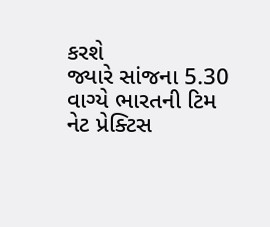કરશે
જ્યારે સાંજના 5.30 વાગ્યે ભારતની ટિમ નેટ પ્રેક્ટિસ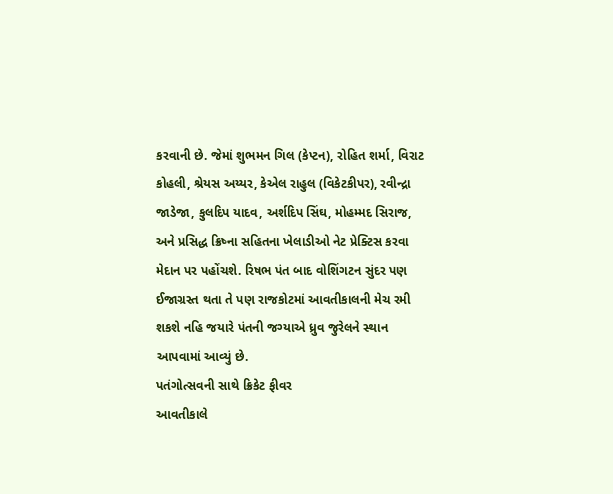કરવાની છે. જેમાં શુભમન ગિલ (કેપ્ટન), રોહિત શર્મા, વિરાટ કોહલી, શ્રેયસ અય્યર, કેએલ રાહુલ (વિકેટકીપર), રવીન્દ્રા જાડેજા, કુલદિપ યાદવ, અર્શદિપ સિંઘ, મોહમ્મદ સિરાજ, અને પ્રસિદ્ધ ક્રિષ્ના સહિતના ખેલાડીઓ નેટ પ્રેક્ટિસ કરવા મેદાન પર પહોંચશે. રિષભ પંત બાદ વોશિંગટન સુંદર પણ ઈજાગ્રસ્ત થતા તે પણ રાજકોટમાં આવતીકાલની મેચ રમી શકશે નહિ જયારે પંતની જગ્યાએ ધ્રુવ જુરેલને સ્થાન આપવામાં આવ્યું છે.
પતંગોત્સવની સાથે ક્રિકેટ ફીવર
આવતીકાલે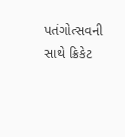પતંગોત્સવની સાથે ક્રિકેટ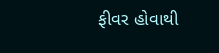ફીવર હોવાથી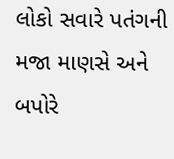લોકો સવારે પતંગની મજા માણસે અને બપોરે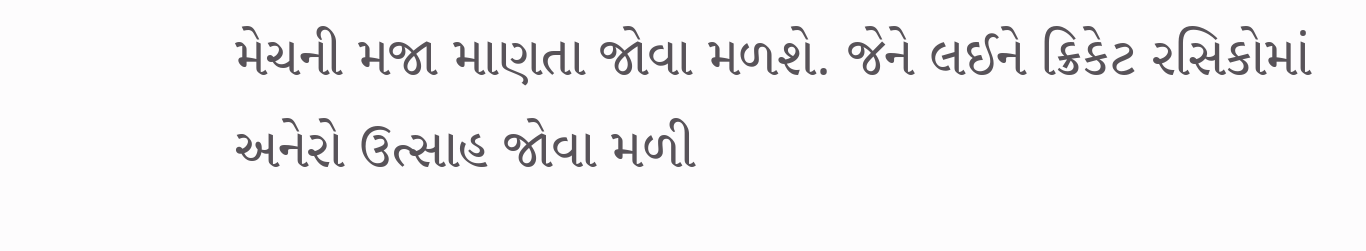મેચની મજા માણતા જોવા મળશે. જેને લઈને ક્રિકેટ રસિકોમાં અનેરો ઉત્સાહ જોવા મળી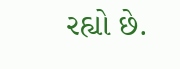રહ્યો છે.